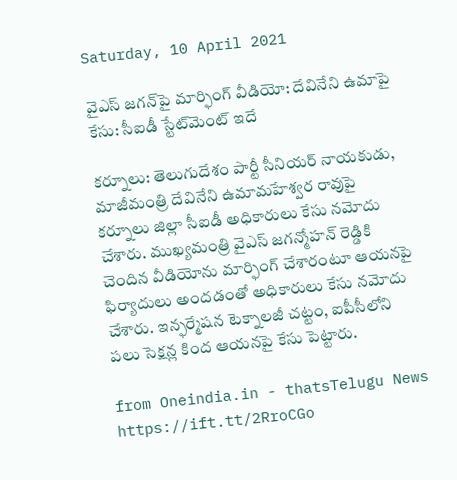Saturday, 10 April 2021

వైఎస్ జగన్‌పై మార్ఫింగ్ వీడియో: దేవినేని ఉమాపై కేసు: సీఐడీ స్టేట్‌మెంట్ ఇదే

కర్నూలు: తెలుగుదేశం పార్టీ సీనియర్ నాయకుడు, మాజీమంత్రి దేవినేని ఉమామహేశ్వర రావుపై కర్నూలు జిల్లా సీఐడీ అధికారులు కేసు నమోదు చేశారు. ముఖ్యమంత్రి వైఎస్ జగన్మోహన్ రెడ్డికి చెందిన వీడియోను మార్ఫింగ్ చేశారంటూ ఆయనపై ఫిర్యాదులు అందడంతో అధికారులు కేసు నమోదు చేశారు. ఇన్ఫర్మేషన టెక్నాలజీ చట్టం, ఐపీసీలోని పలు సెక్షన్ల కింద ఆయనపై కేసు పెట్టారు.

from Oneindia.in - thatsTelugu News https://ift.tt/2RroCGo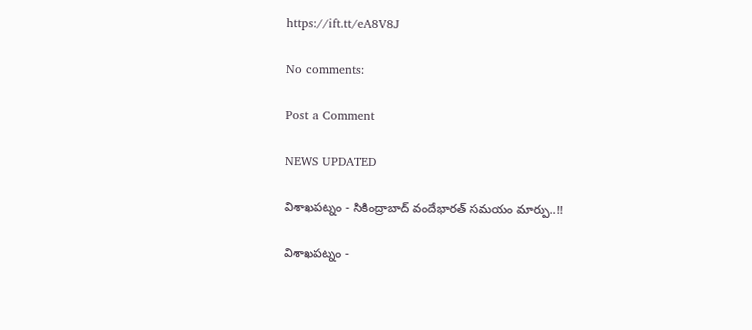https://ift.tt/eA8V8J

No comments:

Post a Comment

NEWS UPDATED

విశాఖపట్నం - సికింద్రాబాద్ వందేభారత్ సమయం మార్పు..!!

విశాఖపట్నం -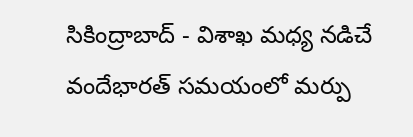సికింద్రాబాద్ - విశాఖ మధ్య నడిచే వందేభారత్ సమయంలో మర్పు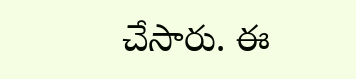చేసారు. ఈ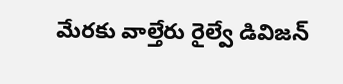మేరకు వాల్తేరు రైల్వే డివిజన్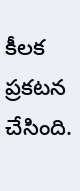కీలక ప్రకటన చేసింది.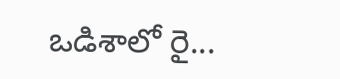ఒడిశాలో రై...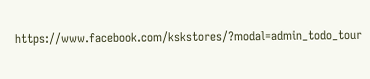https://www.facebook.com/kskstores/?modal=admin_todo_tour